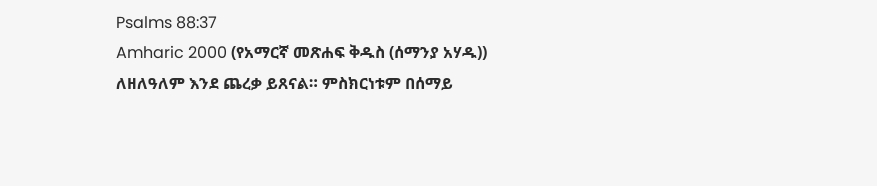Psalms 88:37
Amharic 2000 (የአማርኛ መጽሐፍ ቅዱስ (ሰማንያ አሃዱ))
ለዘለዓለም እንደ ጨረቃ ይጸናል። ምስክርነቱም በሰማይ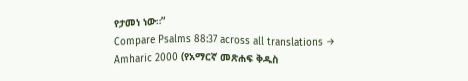የታመነ ነው።”
Compare Psalms 88:37 across all translations →
Amharic 2000 (የአማርኛ መጽሐፍ ቅዱስ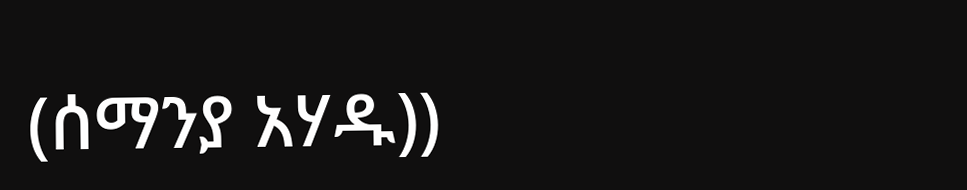(ሰማንያ አሃዱ))